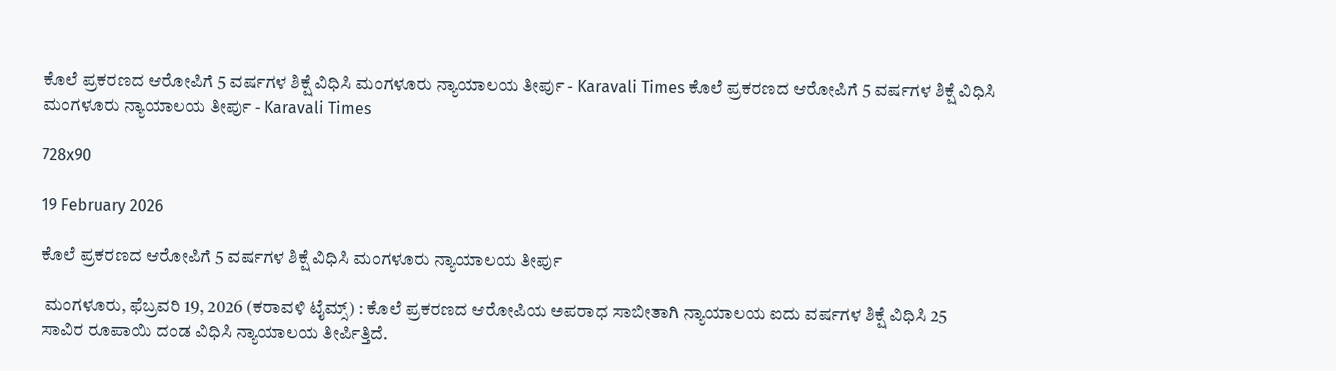ಕೊಲೆ ಪ್ರಕರಣದ ಆರೋಪಿಗೆ 5 ವರ್ಷಗಳ ಶಿಕ್ಷೆ ವಿಧಿಸಿ ಮಂಗಳೂರು ನ್ಯಾಯಾಲಯ ತೀರ್ಪು - Karavali Times ಕೊಲೆ ಪ್ರಕರಣದ ಆರೋಪಿಗೆ 5 ವರ್ಷಗಳ ಶಿಕ್ಷೆ ವಿಧಿಸಿ ಮಂಗಳೂರು ನ್ಯಾಯಾಲಯ ತೀರ್ಪು - Karavali Times

728x90

19 February 2026

ಕೊಲೆ ಪ್ರಕರಣದ ಆರೋಪಿಗೆ 5 ವರ್ಷಗಳ ಶಿಕ್ಷೆ ವಿಧಿಸಿ ಮಂಗಳೂರು ನ್ಯಾಯಾಲಯ ತೀರ್ಪು

 ಮಂಗಳೂರು, ಫೆಬ್ರವರಿ 19, 2026 (ಕರಾವಳಿ ಟೈಮ್ಸ್) : ಕೊಲೆ ಪ್ರಕರಣದ ಆರೋಪಿಯ ಅಪರಾಧ ಸಾಬೀತಾಗಿ ನ್ಯಾಯಾಲಯ ಐದು ವರ್ಷಗಳ ಶಿಕ್ಷೆ ವಿಧಿಸಿ 25 ಸಾವಿರ ರೂಪಾಯಿ ದಂಡ ವಿಧಿಸಿ ನ್ಯಾಯಾಲಯ ತೀರ್ಪಿತ್ತಿದೆ.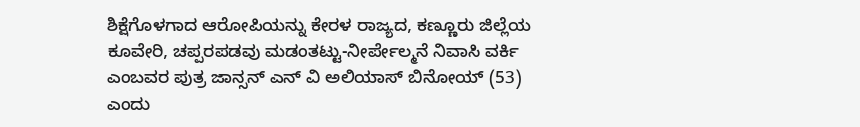ಶಿಕ್ಷೆಗೊಳಗಾದ ಆರೋಪಿಯನ್ನು ಕೇರಳ ರಾಜ್ಯದ, ಕಣ್ಣೂರು ಜಿಲ್ಲೆಯ ಕೂವೇರಿ, ಚಪ್ಪರಪಡವು ಮಡಂತಟ್ಟು-ನೀರ್ಪೇಲ್ಮನೆ ನಿವಾಸಿ ವರ್ಕಿ ಎಂಬವರ ಪುತ್ರ ಜಾನ್ಸನ್ ಎನ್ ವಿ ಅಲಿಯಾಸ್ ಬಿನೋಯ್ (53) ಎಂದು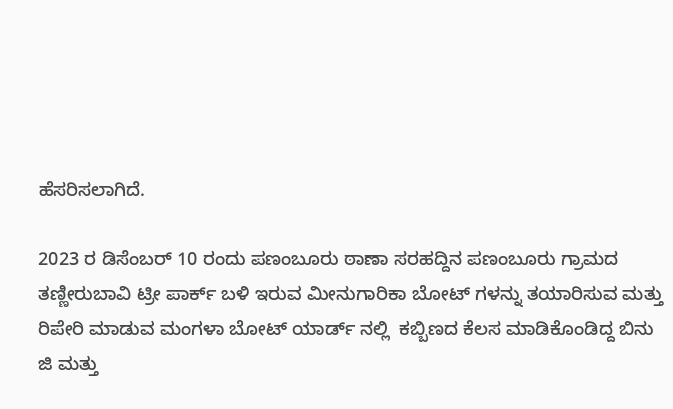ಹೆಸರಿಸಲಾಗಿದೆ.

2023 ರ ಡಿಸೆಂಬರ್ 10 ರಂದು ಪಣಂಬೂರು ಠಾಣಾ ಸರಹದ್ದಿನ ಪಣಂಬೂರು ಗ್ರಾಮದ ತಣ್ಣೀರುಬಾವಿ ಟ್ರೀ ಪಾರ್ಕ್ ಬಳಿ ಇರುವ ಮೀನುಗಾರಿಕಾ ಬೋಟ್ ಗಳನ್ನು ತಯಾರಿಸುವ ಮತ್ತು ರಿಪೇರಿ ಮಾಡುವ ಮಂಗಳಾ ಬೋಟ್ ಯಾರ್ಡ್ ನಲ್ಲಿ  ಕಬ್ಬಿಣದ ಕೆಲಸ ಮಾಡಿಕೊಂಡಿದ್ದ ಬಿನು ಜಿ ಮತ್ತು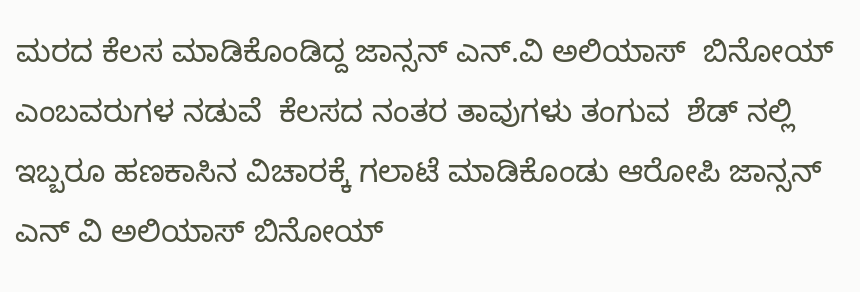ಮರದ ಕೆಲಸ ಮಾಡಿಕೊಂಡಿದ್ದ ಜಾನ್ಸನ್ ಎನ್.ವಿ ಅಲಿಯಾಸ್  ಬಿನೋಯ್ ಎಂಬವರುಗಳ ನಡುವೆ  ಕೆಲಸದ ನಂತರ ತಾವುಗಳು ತಂಗುವ  ಶೆಡ್ ನಲ್ಲಿ  ಇಬ್ಬರೂ ಹಣಕಾಸಿನ ವಿಚಾರಕ್ಕೆ ಗಲಾಟೆ ಮಾಡಿಕೊಂಡು ಆರೋಪಿ ಜಾನ್ಸನ್ ಎನ್ ವಿ ಅಲಿಯಾಸ್ ಬಿನೋಯ್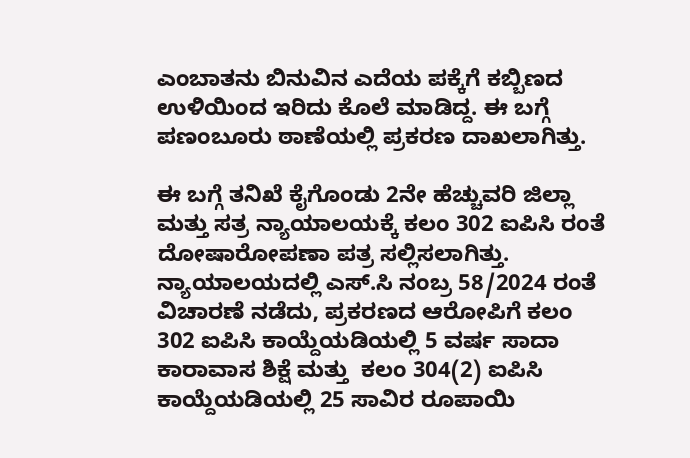ಎಂಬಾತನು ಬಿನುವಿನ ಎದೆಯ ಪಕ್ಕೆಗೆ ಕಬ್ಬಿಣದ ಉಳಿಯಿಂದ ಇರಿದು ಕೊಲೆ ಮಾಡಿದ್ದ. ಈ ಬಗ್ಗೆ  ಪಣಂಬೂರು ಠಾಣೆಯಲ್ಲಿ ಪ್ರಕರಣ ದಾಖಲಾಗಿತ್ತು.

ಈ ಬಗ್ಗೆ ತನಿಖೆ ಕೈಗೊಂಡು 2ನೇ ಹೆಚ್ಚುವರಿ ಜಿಲ್ಲಾ ಮತ್ತು ಸತ್ರ ನ್ಯಾಯಾಲಯಕ್ಕೆ ಕಲಂ 302 ಐಪಿಸಿ ರಂತೆ ದೋಷಾರೋಪಣಾ ಪತ್ರ ಸಲ್ಲಿಸಲಾಗಿತ್ತು. ನ್ಯಾಯಾಲಯದಲ್ಲಿ ಎಸ್.ಸಿ ನಂಬ್ರ 58/2024 ರಂತೆ  ವಿಚಾರಣೆ ನಡೆದು, ಪ್ರಕರಣದ ಆರೋಪಿಗೆ ಕಲಂ 302 ಐಪಿಸಿ ಕಾಯ್ದೆಯಡಿಯಲ್ಲಿ 5 ವರ್ಷ ಸಾದಾ ಕಾರಾವಾಸ ಶಿಕ್ಷೆ ಮತ್ತು  ಕಲಂ 304(2) ಐಪಿಸಿ ಕಾಯ್ದೆಯಡಿಯಲ್ಲಿ 25 ಸಾವಿರ ರೂಪಾಯಿ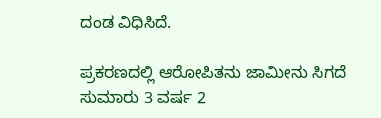ದಂಡ ವಿಧಿಸಿದೆ.

ಪ್ರಕರಣದಲ್ಲಿ ಆರೋಪಿತನು ಜಾಮೀನು ಸಿಗದೆ ಸುಮಾರು 3 ವರ್ಷ 2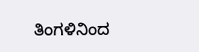ತಿಂಗಳಿನಿಂದ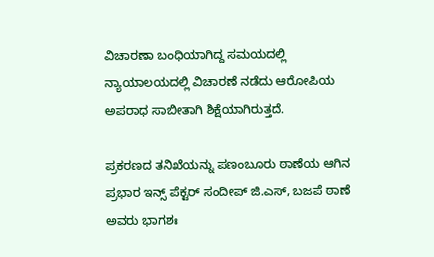ವಿಚಾರಣಾ ಬಂಧಿಯಾಗಿದ್ದ ಸಮಯದಲ್ಲಿ ನ್ಯಾಯಾಲಯದಲ್ಲಿ ವಿಚಾರಣೆ ನಡೆದು ಆರೋಪಿಯ ಅಪರಾಧ ಸಾಬೀತಾಗಿ ಶಿಕ್ಷೆಯಾಗಿರುತ್ತದೆ.

ಪ್ರಕರಣದ ತನಿಖೆಯನ್ನು ಪಣಂಬೂರು ಠಾಣೆಯ ಆಗಿನ ಪ್ರಭಾರ ಇನ್ಸ್ ಪೆಕ್ಟರ್ ಸಂದೀಪ್ ಜಿ.ಎಸ್, ಬಜಪೆ ಠಾಣೆ ಅವರು ಭಾಗಶಃ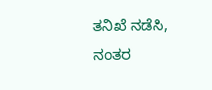ತನಿಖೆ ನಡೆಸಿ, ನಂತರ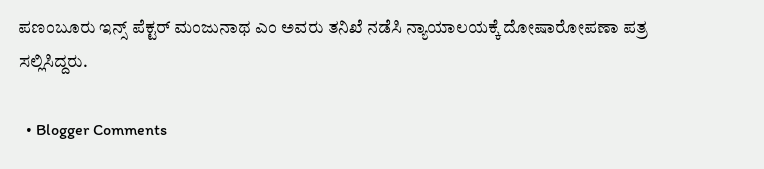ಪಣಂಬೂರು ಇನ್ಸ್ ಪೆಕ್ಟರ್ ಮಂಜುನಾಥ ಎಂ ಅವರು ತನಿಖೆ ನಡೆಸಿ ನ್ಯಾಯಾಲಯಕ್ಕೆ ದೋಷಾರೋಪಣಾ ಪತ್ರ ಸಲ್ಲಿಸಿದ್ದರು.

  • Blogger Comments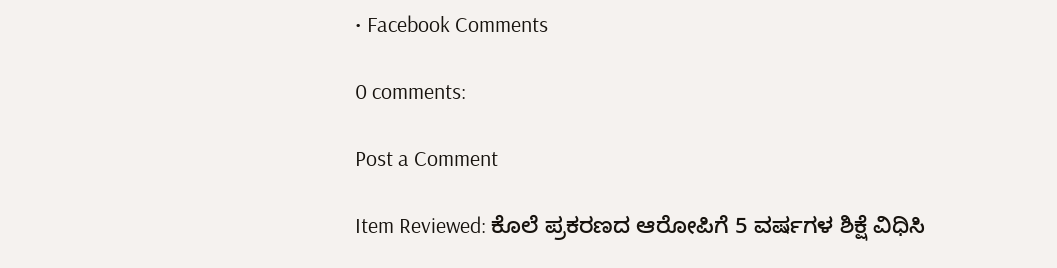• Facebook Comments

0 comments:

Post a Comment

Item Reviewed: ಕೊಲೆ ಪ್ರಕರಣದ ಆರೋಪಿಗೆ 5 ವರ್ಷಗಳ ಶಿಕ್ಷೆ ವಿಧಿಸಿ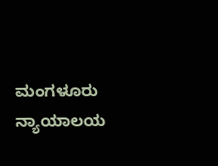ಮಂಗಳೂರು ನ್ಯಾಯಾಲಯ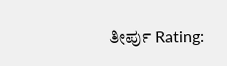ತೀರ್ಪು Rating: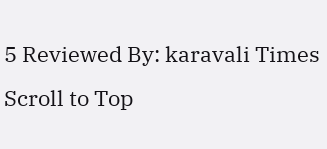5 Reviewed By: karavali Times
Scroll to Top